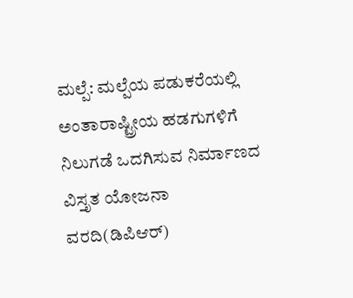ಮಲ್ಪೆ: ಮಲ್ಪೆಯ ಪಡುಕರೆಯಲ್ಲಿ ಅಂತಾರಾಷ್ಟ್ರೀಯ ಹಡಗುಗಳಿಗೆ ನಿಲುಗಡೆ ಒದಗಿಸುವ ನಿರ್ಮಾಣದ ವಿಸ್ತೃತ ಯೋಜನಾ ವರದಿ(ಡಿಪಿಆರ್)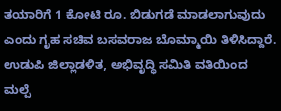ತಯಾರಿಗೆ 1 ಕೋಟಿ ರೂ. ಬಿಡುಗಡೆ ಮಾಡಲಾಗುವುದು ಎಂದು ಗೃಹ ಸಚಿವ ಬಸವರಾಜ ಬೊಮ್ಮಾಯಿ ತಿಳಿಸಿದ್ದಾರೆ. ಉಡುಪಿ ಜಿಲ್ಲಾಡಳಿತ, ಅಭಿವೃದ್ಧಿ ಸಮಿತಿ ವತಿಯಿಂದ ಮಲ್ಪೆ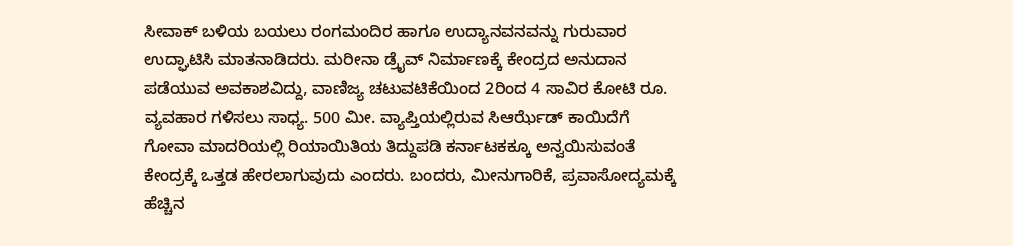ಸೀವಾಕ್ ಬಳಿಯ ಬಯಲು ರಂಗಮಂದಿರ ಹಾಗೂ ಉದ್ಯಾನವನವನ್ನು ಗುರುವಾರ ಉದ್ಘಾಟಿಸಿ ಮಾತನಾಡಿದರು. ಮರೀನಾ ಡ್ರೈವ್ ನಿರ್ಮಾಣಕ್ಕೆ ಕೇಂದ್ರದ ಅನುದಾನ ಪಡೆಯುವ ಅವಕಾಶವಿದ್ದು, ವಾಣಿಜ್ಯ ಚಟುವಟಿಕೆಯಿಂದ 2ರಿಂದ 4 ಸಾವಿರ ಕೋಟಿ ರೂ. ವ್ಯವಹಾರ ಗಳಿಸಲು ಸಾಧ್ಯ. 500 ಮೀ. ವ್ಯಾಪ್ತಿಯಲ್ಲಿರುವ ಸಿಆರ್ಝೆಡ್ ಕಾಯಿದೆಗೆ ಗೋವಾ ಮಾದರಿಯಲ್ಲಿ ರಿಯಾಯಿತಿಯ ತಿದ್ದುಪಡಿ ಕರ್ನಾಟಕಕ್ಕೂ ಅನ್ವಯಿಸುವಂತೆ ಕೇಂದ್ರಕ್ಕೆ ಒತ್ತಡ ಹೇರಲಾಗುವುದು ಎಂದರು. ಬಂದರು, ಮೀನುಗಾರಿಕೆ, ಪ್ರವಾಸೋದ್ಯಮಕ್ಕೆ ಹೆಚ್ಚಿನ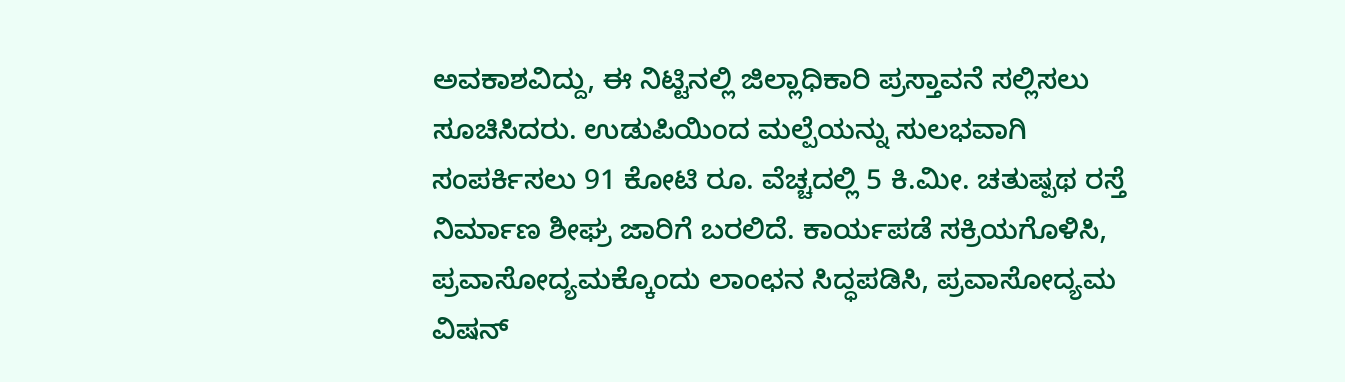ಅವಕಾಶವಿದ್ದು, ಈ ನಿಟ್ಟಿನಲ್ಲಿ ಜಿಲ್ಲಾಧಿಕಾರಿ ಪ್ರಸ್ತಾವನೆ ಸಲ್ಲಿಸಲು ಸೂಚಿಸಿದರು. ಉಡುಪಿಯಿಂದ ಮಲ್ಪೆಯನ್ನು ಸುಲಭವಾಗಿ ಸಂಪರ್ಕಿಸಲು 91 ಕೋಟಿ ರೂ. ವೆಚ್ಚದಲ್ಲಿ 5 ಕಿ.ಮೀ. ಚತುಷ್ಪಥ ರಸ್ತೆ ನಿರ್ಮಾಣ ಶೀಘ್ರ ಜಾರಿಗೆ ಬರಲಿದೆ. ಕಾರ್ಯಪಡೆ ಸಕ್ರಿಯಗೊಳಿಸಿ, ಪ್ರವಾಸೋದ್ಯಮಕ್ಕೊಂದು ಲಾಂಛನ ಸಿದ್ಧಪಡಿಸಿ, ಪ್ರವಾಸೋದ್ಯಮ ವಿಷನ್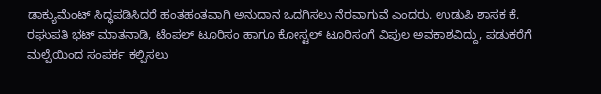ಡಾಕ್ಯುಮೆಂಟ್ ಸಿದ್ಧಪಡಿಸಿದರೆ ಹಂತಹಂತವಾಗಿ ಅನುದಾನ ಒದಗಿಸಲು ನೆರವಾಗುವೆ ಎಂದರು. ಉಡುಪಿ ಶಾಸಕ ಕೆ. ರಘುಪತಿ ಭಟ್ ಮಾತನಾಡಿ, ಟೆಂಪಲ್ ಟೂರಿಸಂ ಹಾಗೂ ಕೋಸ್ಟಲ್ ಟೂರಿಸಂಗೆ ವಿಪುಲ ಅವಕಾಶವಿದ್ದು, ಪಡುಕರೆಗೆ ಮಲ್ಪೆಯಿಂದ ಸಂಪರ್ಕ ಕಲ್ಪಿಸಲು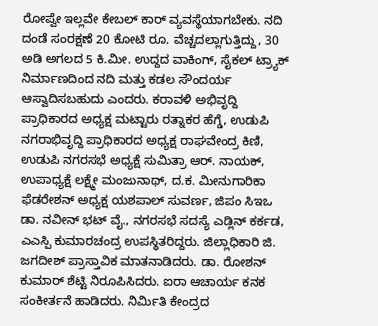ರೋಪ್ವೇ ಇಲ್ಲವೇ ಕೇಬಲ್ ಕಾರ್ ವ್ಯವಸ್ಥೆಯಾಗಬೇಕು. ನದಿ ದಂಡೆ ಸಂರಕ್ಷಣೆ 20 ಕೋಟಿ ರೂ. ವೆಚ್ಚದಲ್ಲಾಗುತ್ತಿದ್ದು, 30 ಅಡಿ ಅಗಲದ 5 ಕಿ.ಮೀ. ಉದ್ದದ ವಾಕಿಂಗ್, ಸೈಕಲ್ ಟ್ರ್ಯಾಕ್ ನಿರ್ಮಾಣದಿಂದ ನದಿ ಮತ್ತು ಕಡಲ ಸೌಂದರ್ಯ ಆಸ್ವಾದಿಸಬಹುದು ಎಂದರು. ಕರಾವಳಿ ಅಭಿವೃದ್ದಿ ಪ್ರಾಧಿಕಾರದ ಅಧ್ಯಕ್ಷ ಮಟ್ಟಾರು ರತ್ನಾಕರ ಹೆಗ್ಡೆ, ಉಡುಪಿ ನಗರಾಭಿವೃದ್ದಿ ಪ್ರಾಧಿಕಾರದ ಅಧ್ಯಕ್ಷ ರಾಘವೇಂದ್ರ ಕಿಣಿ, ಉಡುಪಿ ನಗರಸಭೆ ಅಧ್ಯಕ್ಷೆ ಸುಮಿತ್ರಾ ಆರ್. ನಾಯಕ್, ಉಪಾಧ್ಯಕ್ಷೆ ಲಕ್ಷ್ಮೇ ಮಂಜುನಾಥ್, ದ.ಕ. ಮೀನುಗಾರಿಕಾ ಫೆಡರೇಶನ್ ಅಧ್ಯಕ್ಷ ಯಶಪಾಲ್ ಸುವರ್ಣ, ಜಿಪಂ ಸಿಇಒ ಡಾ. ನವೀನ್ ಭಟ್ ವೈ., ನಗರಸಭೆ ಸದಸ್ಯೆ ಎಡ್ಲಿನ್ ಕರ್ಕಡ, ಎಎಸ್ಪಿ ಕುಮಾರಚಂದ್ರ ಉಪಸ್ಥಿತರಿದ್ದರು. ಜಿಲ್ಲಾಧಿಕಾರಿ ಜಿ. ಜಗದೀಶ್ ಪ್ರಾಸ್ತಾವಿಕ ಮಾತನಾಡಿದರು. ಡಾ. ರೋಶನ್ ಕುಮಾರ್ ಶೆಟ್ಟಿ ನಿರೂಪಿಸಿದರು. ಐರಾ ಆಚಾರ್ಯ ಕನಕ ಸಂಕೀರ್ತನೆ ಹಾಡಿದರು. ನಿರ್ಮಿತಿ ಕೇಂದ್ರದ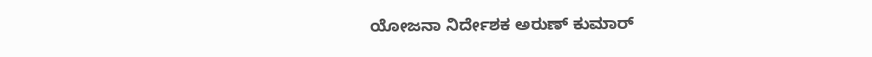ಯೋಜನಾ ನಿರ್ದೇಶಕ ಅರುಣ್ ಕುಮಾರ್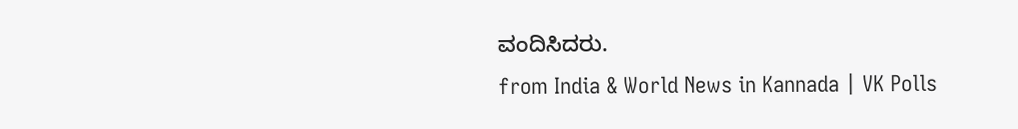ವಂದಿಸಿದರು.
from India & World News in Kannada | VK Polls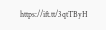https://ift.tt/3qtTByH